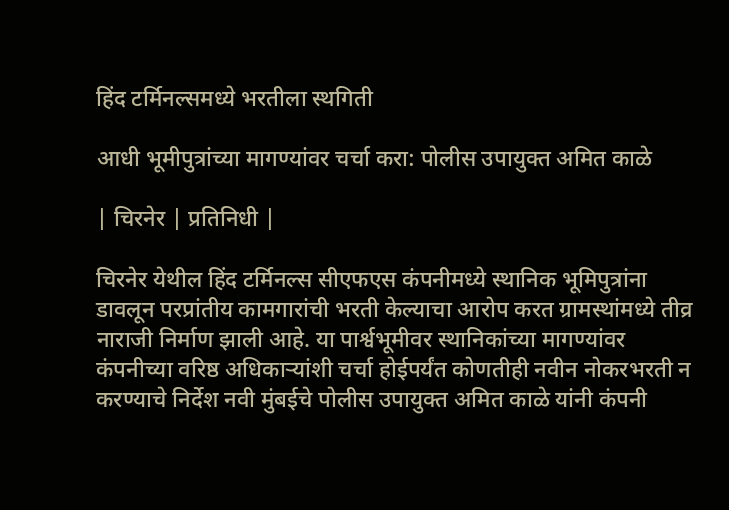हिंद टर्मिनल्समध्ये भरतीला स्थगिती

आधी भूमीपुत्रांच्या मागण्यांवर चर्चा करा: पोलीस उपायुक्त अमित काळे

| चिरनेर | प्रतिनिधी |

चिरनेर येथील हिंद टर्मिनल्स सीएफएस कंपनीमध्ये स्थानिक भूमिपुत्रांना डावलून परप्रांतीय कामगारांची भरती केल्याचा आरोप करत ग्रामस्थांमध्ये तीव्र नाराजी निर्माण झाली आहे. या पार्श्वभूमीवर स्थानिकांच्या मागण्यांवर कंपनीच्या वरिष्ठ अधिकाऱ्यांशी चर्चा होईपर्यंत कोणतीही नवीन नोकरभरती न करण्याचे निर्देश नवी मुंबईचे पोलीस उपायुक्त अमित काळे यांनी कंपनी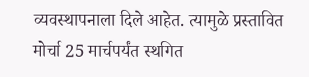व्यवस्थापनाला दिले आहेत. त्यामुळे प्रस्तावित मोर्चा 25 मार्चपर्यंत स्थगित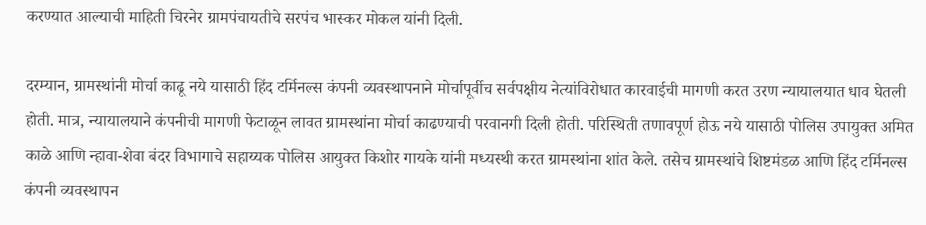करण्यात आल्याची माहिती चिरनेर ग्रामपंचायतीचे सरपंच भास्कर मोकल यांनी दिली.

दरम्यान, ग्रामस्थांनी मोर्चा काढू नये यासाठी हिंद टर्मिनल्स कंपनी व्यवस्थापनाने मोर्चापूर्वीच सर्वपक्षीय नेत्यांविरोधात कारवाईची मागणी करत उरण न्यायालयात धाव घेतली होती. मात्र, न्यायालयाने कंपनीची मागणी फेटाळून लावत ग्रामस्थांना मोर्चा काढण्याची परवानगी दिली होती. परिस्थिती तणावपूर्ण होऊ नये यासाठी पोलिस उपायुक्त अमित काळे आणि न्हावा-शेवा बंदर विभागाचे सहाय्यक पोलिस आयुक्त किशोर गायके यांनी मध्यस्थी करत ग्रामस्थांना शांत केले. तसेच ग्रामस्थांचे शिष्टमंडळ आणि हिंद टर्मिनल्स कंपनी व्यवस्थापन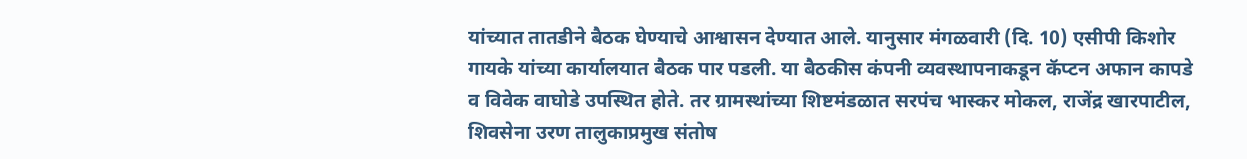यांच्यात तातडीने बैठक घेण्याचे आश्वासन देण्यात आले. यानुसार मंगळवारी (दि. 10) एसीपी किशोर गायके यांच्या कार्यालयात बैठक पार पडली. या बैठकीस कंपनी व्यवस्थापनाकडून कॅप्टन अफान कापडे व विवेक वाघोडे उपस्थित होते. तर ग्रामस्थांच्या शिष्टमंडळात सरपंच भास्कर मोकल, राजेंद्र खारपाटील, शिवसेना उरण तालुकाप्रमुख संतोष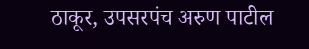ठाकूर, उपसरपंच अरुण पाटील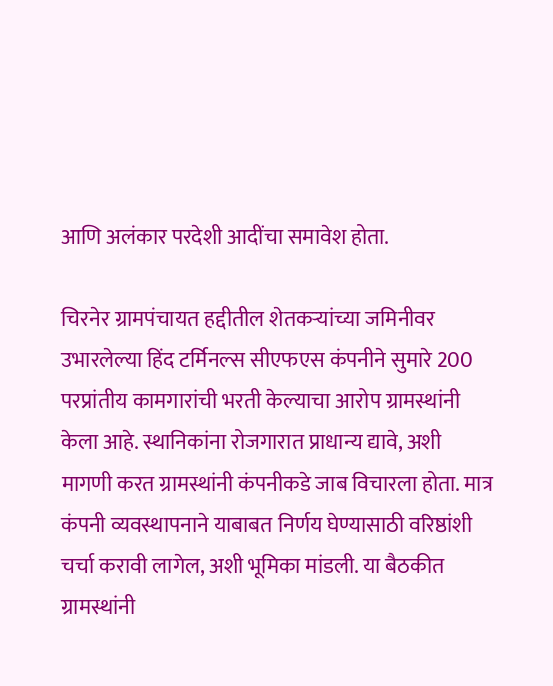आणि अलंकार परदेशी आदींचा समावेश होता.

चिरनेर ग्रामपंचायत हद्दीतील शेतकऱ्यांच्या जमिनीवर उभारलेल्या हिंद टर्मिनल्स सीएफएस कंपनीने सुमारे 200 परप्रांतीय कामगारांची भरती केल्याचा आरोप ग्रामस्थांनी केला आहे. स्थानिकांना रोजगारात प्राधान्य द्यावे, अशी मागणी करत ग्रामस्थांनी कंपनीकडे जाब विचारला होता. मात्र कंपनी व्यवस्थापनाने याबाबत निर्णय घेण्यासाठी वरिष्ठांशी चर्चा करावी लागेल, अशी भूमिका मांडली. या बैठकीत ग्रामस्थांनी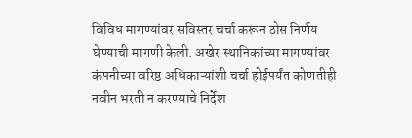विविध मागण्यांवर सविस्तर चर्चा करून ठोस निर्णय घेण्याची मागणी केली. अखेर स्थानिकांच्या मागण्यांवर कंपनीच्या वरिष्ठ अधिकाऱ्यांशी चर्चा होईपर्यंत कोणतीही नवीन भरती न करण्याचे निर्देश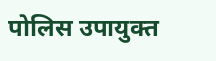पोलिस उपायुक्त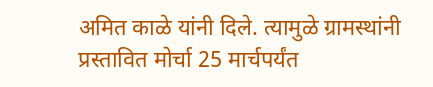अमित काळे यांनी दिले. त्यामुळे ग्रामस्थांनी प्रस्तावित मोर्चा 25 मार्चपर्यंत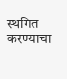स्थगित करण्याचा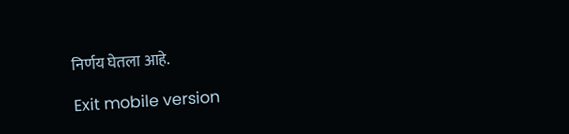निर्णय घेतला आहे.

Exit mobile version